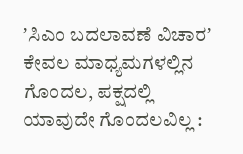ʼಸಿಎಂ ಬದಲಾವಣೆ ವಿಚಾರʼ ಕೇವಲ ಮಾಧ್ಯಮಗಳಲ್ಲಿನ ಗೊಂದಲ, ಪಕ್ಷದಲ್ಲಿ ಯಾವುದೇ ಗೊಂದಲವಿಲ್ಲ :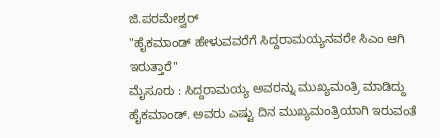ಜಿ.ಪರಮೇಶ್ವರ್
"ಹೈಕಮಾಂಡ್ ಹೇಳುವವರೆಗೆ ಸಿದ್ದರಾಮಯ್ಯನವರೇ ಸಿಎಂ ಆಗಿ ಇರುತ್ತಾರೆ"
ಮೈಸೂರು : ಸಿದ್ದರಾಮಯ್ಯ ಅವರನ್ನು ಮುಖ್ಯಮಂತ್ರಿ ಮಾಡಿದ್ದು ಹೈಕಮಾಂಡ್. ಅವರು ಎಷ್ಟು ದಿನ ಮುಖ್ಯಮಂತ್ರಿಯಾಗಿ ಇರುವಂತೆ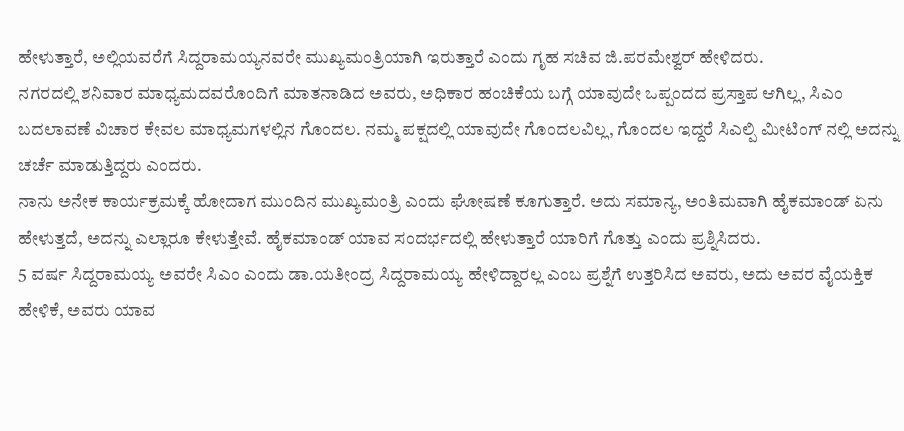ಹೇಳುತ್ತಾರೆ, ಅಲ್ಲಿಯವರೆಗೆ ಸಿದ್ದರಾಮಯ್ಯನವರೇ ಮುಖ್ಯಮಂತ್ರಿಯಾಗಿ ಇರುತ್ತಾರೆ ಎಂದು ಗೃಹ ಸಚಿವ ಜಿ.ಪರಮೇಶ್ವರ್ ಹೇಳಿದರು.
ನಗರದಲ್ಲಿ ಶನಿವಾರ ಮಾಧ್ಯಮದವರೊಂದಿಗೆ ಮಾತನಾಡಿದ ಅವರು, ಅಧಿಕಾರ ಹಂಚಿಕೆಯ ಬಗ್ಗೆ ಯಾವುದೇ ಒಪ್ಪಂದದ ಪ್ರಸ್ತಾಪ ಆಗಿಲ್ಲ, ಸಿಎಂ ಬದಲಾವಣೆ ವಿಚಾರ ಕೇವಲ ಮಾಧ್ಯಮಗಳಲ್ಲಿನ ಗೊಂದಲ. ನಮ್ಮ ಪಕ್ಷದಲ್ಲಿ ಯಾವುದೇ ಗೊಂದಲವಿಲ್ಲ, ಗೊಂದಲ ಇದ್ದರೆ ಸಿಎಲ್ಪಿ ಮೀಟಿಂಗ್ ನಲ್ಲಿ ಅದನ್ನು ಚರ್ಚೆ ಮಾಡುತ್ತಿದ್ದರು ಎಂದರು.
ನಾನು ಅನೇಕ ಕಾರ್ಯಕ್ರಮಕ್ಕೆ ಹೋದಾಗ ಮುಂದಿನ ಮುಖ್ಯಮಂತ್ರಿ ಎಂದು ಘೋಷಣೆ ಕೂಗುತ್ತಾರೆ. ಅದು ಸಮಾನ್ಯ, ಅಂತಿಮವಾಗಿ ಹೈಕಮಾಂಡ್ ಏನು ಹೇಳುತ್ತದೆ, ಅದನ್ನು ಎಲ್ಲಾರೂ ಕೇಳುತ್ತೇವೆ. ಹೈಕಮಾಂಡ್ ಯಾವ ಸಂದರ್ಭದಲ್ಲಿ ಹೇಳುತ್ತಾರೆ ಯಾರಿಗೆ ಗೊತ್ತು ಎಂದು ಪ್ರಶ್ನಿಸಿದರು.
5 ವರ್ಷ ಸಿದ್ದರಾಮಯ್ಯ ಅವರೇ ಸಿಎಂ ಎಂದು ಡಾ.ಯತೀಂದ್ರ ಸಿದ್ದರಾಮಯ್ಯ ಹೇಳಿದ್ದಾರಲ್ಲ ಎಂಬ ಪ್ರಶ್ನೆಗೆ ಉತ್ತರಿಸಿದ ಅವರು, ಅದು ಅವರ ವೈಯಕ್ತಿಕ ಹೇಳಿಕೆ, ಅವರು ಯಾವ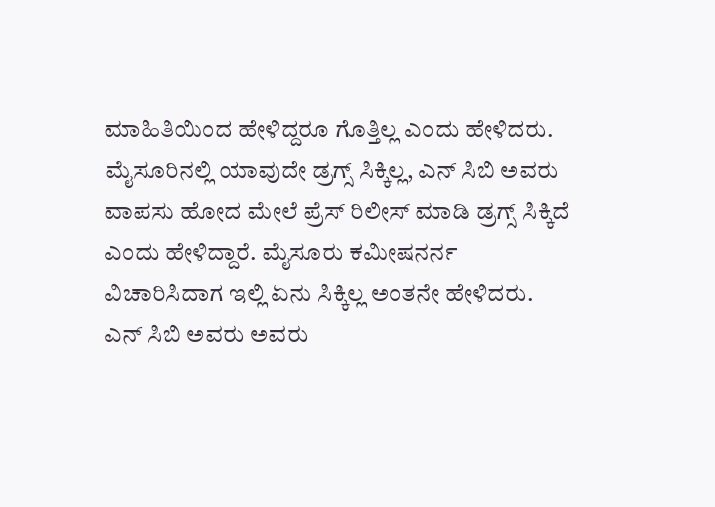ಮಾಹಿತಿಯಿಂದ ಹೇಳಿದ್ದರೂ ಗೊತ್ತಿಲ್ಲ ಎಂದು ಹೇಳಿದರು.
ಮೈಸೂರಿನಲ್ಲಿ ಯಾವುದೇ ಡ್ರಗ್ಸ್ ಸಿಕ್ಕಿಲ್ಲ, ಎನ್ ಸಿಬಿ ಅವರು ವಾಪಸು ಹೋದ ಮೇಲೆ ಪ್ರೆಸ್ ರಿಲೀಸ್ ಮಾಡಿ ಡ್ರಗ್ಸ್ ಸಿಕ್ಕಿದೆ ಎಂದು ಹೇಳಿದ್ದಾರೆ. ಮೈಸೂರು ಕಮೀಷನರ್ನ ವಿಚಾರಿಸಿದಾಗ ಇಲ್ಲಿ ಏನು ಸಿಕ್ಕಿಲ್ಲ ಅಂತನೇ ಹೇಳಿದರು.
ಎನ್ ಸಿಬಿ ಅವರು ಅವರು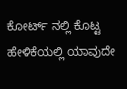ಕೋರ್ಟ್ ನಲ್ಲಿ ಕೊಟ್ಟ ಹೇಳಿಕೆಯಲ್ಲಿ ಯಾವುದೇ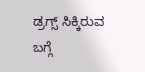ಡ್ರಗ್ಸ್ ಸಿಕ್ಕಿರುವ ಬಗ್ಗೆ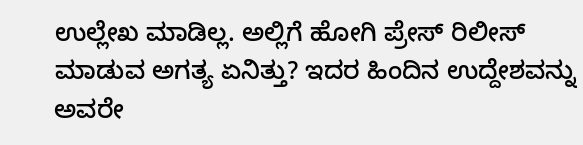ಉಲ್ಲೇಖ ಮಾಡಿಲ್ಲ. ಅಲ್ಲಿಗೆ ಹೋಗಿ ಪ್ರೇಸ್ ರಿಲೀಸ್ ಮಾಡುವ ಅಗತ್ಯ ಏನಿತ್ತು? ಇದರ ಹಿಂದಿನ ಉದ್ದೇಶವನ್ನು ಅವರೇ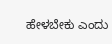ಹೇಳಬೇಕು ಎಂದು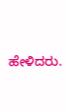ಹೇಳಿದರು.